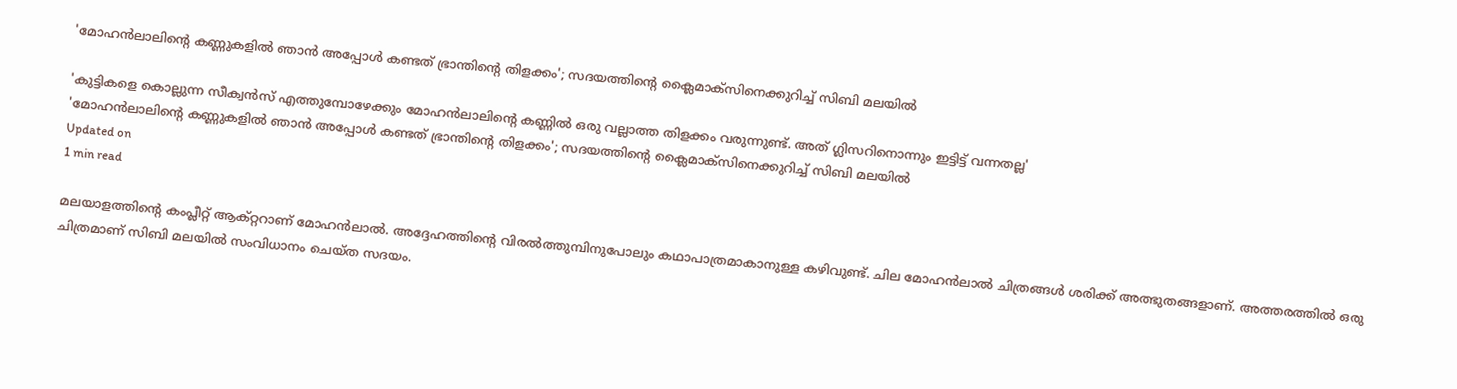'മോഹന്‍ലാലിന്റെ കണ്ണുകളില്‍ ഞാന്‍ അപ്പോള്‍ കണ്ടത് ഭ്രാന്തിന്റെ തിളക്കം'; സദയത്തിന്റെ ക്ലൈമാക്‌സിനെക്കുറിച്ച് സിബി മലയില്‍

'കുട്ടികളെ കൊല്ലുന്ന സീക്വന്‍സ് എത്തുമ്പോഴേക്കും മോഹന്‍ലാലിന്റെ കണ്ണില്‍ ഒരു വല്ലാത്ത തിളക്കം വരുന്നുണ്ട്. അത് ഗ്ലിസറിനൊന്നും ഇട്ടിട്ട് വന്നതല്ല'
'മോഹന്‍ലാലിന്റെ കണ്ണുകളില്‍ ഞാന്‍ അപ്പോള്‍ കണ്ടത് ഭ്രാന്തിന്റെ തിളക്കം'; സദയത്തിന്റെ ക്ലൈമാക്‌സിനെക്കുറിച്ച് സിബി മലയില്‍
Updated on
1 min read

മലയാളത്തിന്റെ കംപ്ലീറ്റ് ആക്റ്ററാണ് മോഹന്‍ലാല്‍. അദ്ദേഹത്തിന്റെ വിരല്‍ത്തുമ്പിനുപോലും കഥാപാത്രമാകാനുള്ള കഴിവുണ്ട്. ചില മോഹന്‍ലാല്‍ ചിത്രങ്ങള്‍ ശരിക്ക് അത്ഭുതങ്ങളാണ്. അത്തരത്തില്‍ ഒരു ചിത്രമാണ് സിബി മലയില്‍ സംവിധാനം ചെയ്ത സദയം.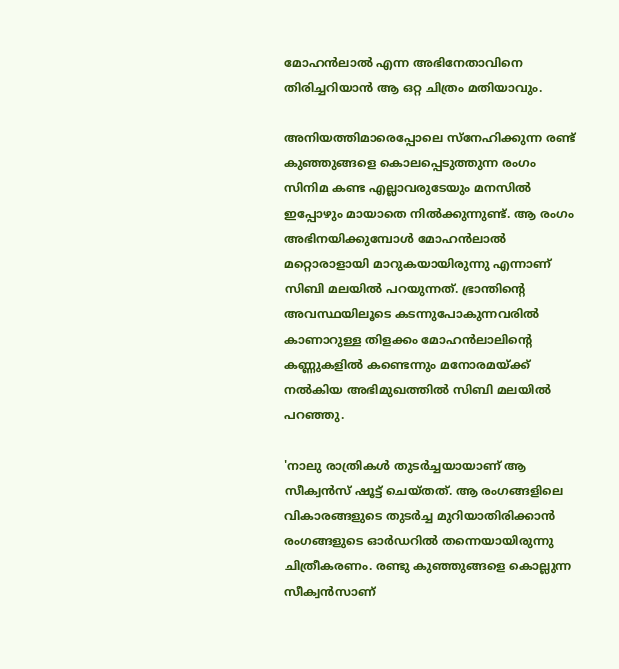മോഹന്‍ലാല്‍ എന്ന അഭിനേതാവിനെ തിരിച്ചറിയാന്‍ ആ ഒറ്റ ചിത്രം മതിയാവും.

അനിയത്തിമാരെപ്പോലെ സ്‌നേഹിക്കുന്ന രണ്ട് കുഞ്ഞുങ്ങളെ കൊലപ്പെടുത്തുന്ന രംഗം സിനിമ കണ്ട എല്ലാവരുടേയും മനസില്‍ ഇപ്പോഴും മായാതെ നില്‍ക്കുന്നുണ്ട്. ആ രംഗം അഭിനയിക്കുമ്പോള്‍ മോഹന്‍ലാല്‍ മറ്റൊരാളായി മാറുകയായിരുന്നു എന്നാണ് സിബി മലയില്‍ പറയുന്നത്. ഭ്രാന്തിന്റെ അവസ്ഥയിലൂടെ കടന്നുപോകുന്നവരില്‍ കാണാറുള്ള തിളക്കം മോഹന്‍ലാലിന്റെ കണ്ണുകളില്‍ കണ്ടെന്നും മനോരമയ്ക്ക് നല്‍കിയ അഭിമുഖത്തില്‍ സിബി മലയില്‍ പറഞ്ഞു.

'നാലു രാത്രികള്‍ തുടര്‍ച്ചയായാണ് ആ സീക്വന്‍സ് ഷൂട്ട് ചെയ്തത്. ആ രംഗങ്ങളിലെ വികാരങ്ങളുടെ തുടര്‍ച്ച മുറിയാതിരിക്കാന്‍ രംഗങ്ങളുടെ ഓര്‍ഡറില്‍ തന്നെയായിരുന്നു ചിത്രീകരണം. രണ്ടു കുഞ്ഞുങ്ങളെ കൊല്ലുന്ന സീക്വന്‍സാണ്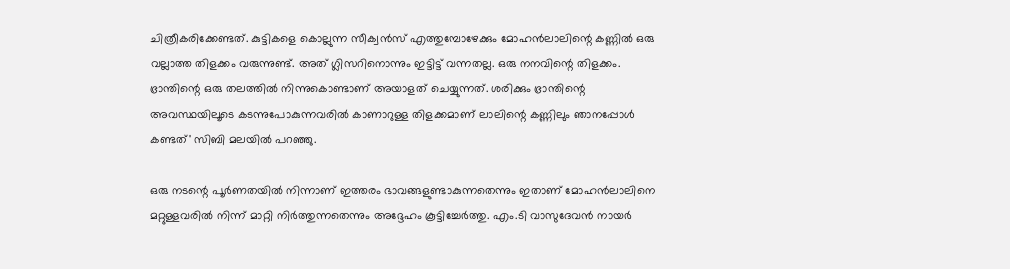ചിത്രീകരിക്കേണ്ടത്. കുട്ടികളെ കൊല്ലുന്ന സീക്വന്‍സ് എത്തുമ്പോഴേക്കും മോഹന്‍ലാലിന്റെ കണ്ണില്‍ ഒരു വല്ലാത്ത തിളക്കം വരുന്നുണ്ട്. അത് ഗ്ലിസറിനൊന്നും ഇട്ടിട്ട് വന്നതല്ല. ഒരു നനവിന്റെ തിളക്കം. ഭ്രാന്തിന്റെ ഒരു തലത്തില്‍ നിന്നുകൊണ്ടാണ് അയാളത് ചെയ്യുന്നത്. ശരിക്കും ഭ്രാന്തിന്റെ അവസ്ഥയിലൂടെ കടന്നുപോകുന്നവരില്‍ കാണാറുള്ള തിളക്കമാണ് ലാലിന്റെ കണ്ണിലും ഞാനപ്പോള്‍ കണ്ടത്' സിബി മലയില്‍ പറഞ്ഞു.

ഒരു നടന്റെ പൂര്‍ണതയില്‍ നിന്നാണ് ഇത്തരം ഭാവങ്ങളുണ്ടാകുന്നതെന്നും ഇതാണ് മോഹന്‍ലാലിനെ മറ്റുള്ളവരില്‍ നിന്ന് മാറ്റി നിര്‍ത്തുന്നതെന്നും അദ്ദേഹം കൂട്ടിച്ചേര്‍ത്തു. എം.ടി വാസുദേവന്‍ നായര്‍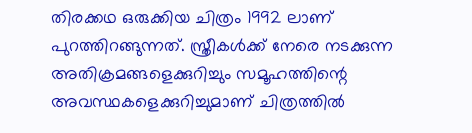തിരക്കഥ ഒരുക്കിയ ചിത്രം 1992 ലാണ് പുറത്തിറങ്ങുന്നത്. സ്ത്രീകള്‍ക്ക് നേരെ നടക്കുന്ന അതിക്രമങ്ങളെക്കുറിച്ചും സമൂഹത്തിന്റെ അവസ്ഥകളെക്കുറിച്ചുമാണ് ചിത്രത്തില്‍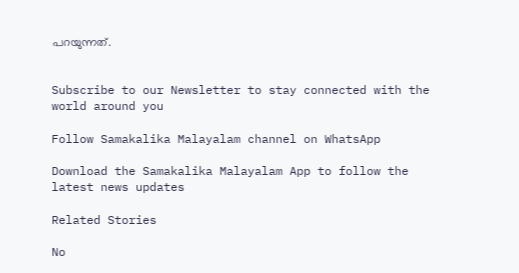പറയുന്നത്.


Subscribe to our Newsletter to stay connected with the world around you

Follow Samakalika Malayalam channel on WhatsApp

Download the Samakalika Malayalam App to follow the latest news updates

Related Stories

No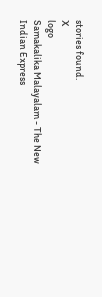stories found.
X
logo
Samakalika Malayalam - The New Indian Express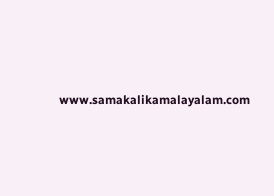www.samakalikamalayalam.com